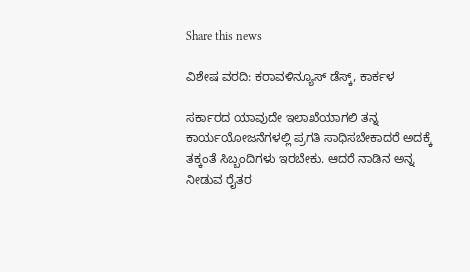Share this news

ವಿಶೇಷ ವರದಿ: ಕರಾವಳಿನ್ಯೂಸ್ ಡೆಸ್ಕ್, ಕಾರ್ಕಳ

ಸರ್ಕಾರದ ಯಾವುದೇ ಇಲಾಖೆಯಾಗಲಿ ತನ್ನ ಕಾರ್ಯಯೋಜನೆಗಳಲ್ಲಿ ಪ್ರಗತಿ ಸಾಧಿಸಬೇಕಾದರೆ ಅದಕ್ಕೆ ತಕ್ಕಂತೆ ಸಿಬ್ಬಂದಿಗಳು ಇರಬೇಕು. ಆದರೆ ನಾಡಿನ ಅನ್ನ ನೀಡುವ ರೈತರ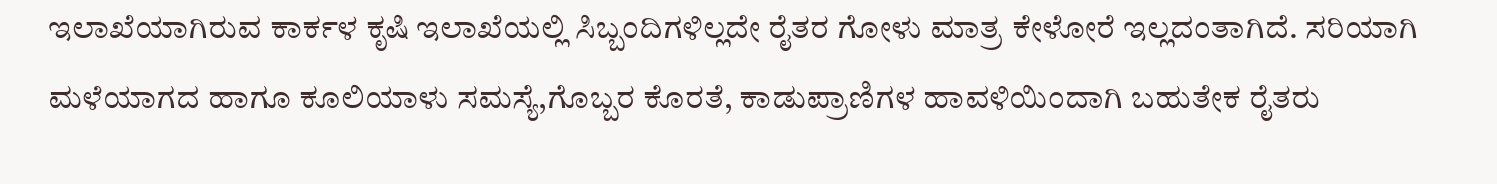ಇಲಾಖೆಯಾಗಿರುವ ಕಾರ್ಕಳ ಕೃಷಿ ಇಲಾಖೆಯಲ್ಲಿ ಸಿಬ್ಬಂದಿಗಳಿಲ್ಲದೇ ರೈತರ ಗೋಳು ಮಾತ್ರ ಕೇಳೋರೆ ಇಲ್ಲದಂತಾಗಿದೆ. ಸರಿಯಾಗಿ ಮಳೆಯಾಗದ ಹಾಗೂ ಕೂಲಿಯಾಳು ಸಮಸ್ಯೆ,ಗೊಬ್ಬರ ಕೊರತೆ, ಕಾಡುಪ್ರಾಣಿಗಳ ಹಾವಳಿಯಿಂದಾಗಿ ಬಹುತೇಕ ರೈತರು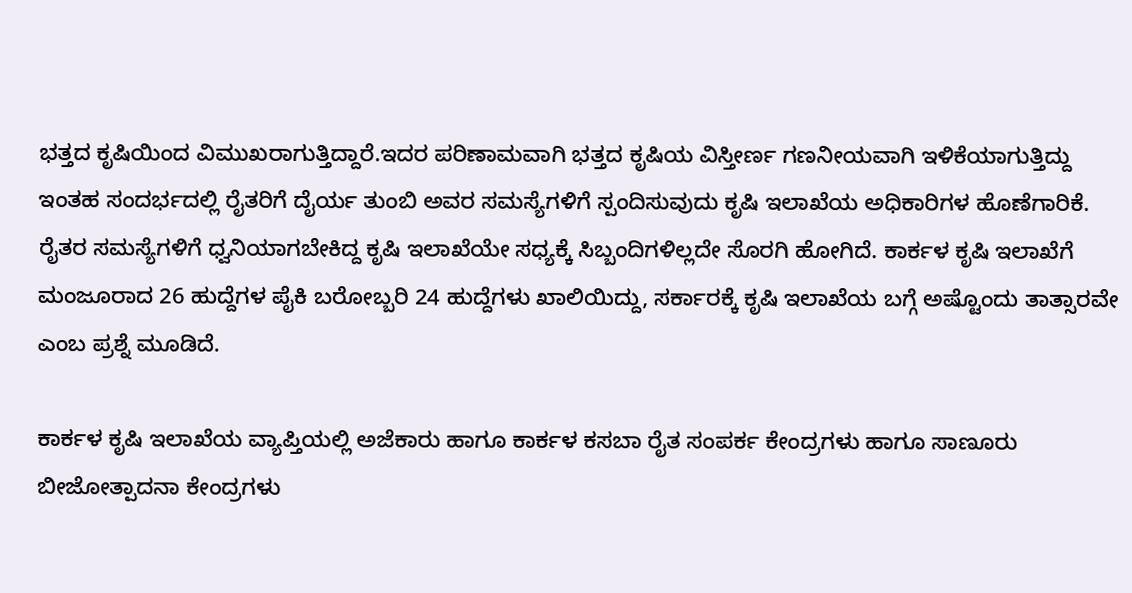ಭತ್ತದ ಕೃಷಿಯಿಂದ ವಿಮುಖರಾಗುತ್ತಿದ್ದಾರೆ.ಇದರ ಪರಿಣಾಮವಾಗಿ ಭತ್ತದ ಕೃಷಿಯ ವಿಸ್ತೀರ್ಣ ಗಣನೀಯವಾಗಿ ಇಳಿಕೆಯಾಗುತ್ತಿದ್ದು ಇಂತಹ ಸಂದರ್ಭದಲ್ಲಿ ರೈತರಿಗೆ ದೈರ್ಯ ತುಂಬಿ ಅವರ ಸಮಸ್ಯೆಗಳಿಗೆ ಸ್ಪಂದಿಸುವುದು ಕೃಷಿ ಇಲಾಖೆಯ ಅಧಿಕಾರಿಗಳ ಹೊಣೆಗಾರಿಕೆ. ರೈತರ ಸಮಸ್ಯೆಗಳಿಗೆ ಧ್ವನಿಯಾಗಬೇಕಿದ್ದ ಕೃಷಿ ಇಲಾಖೆಯೇ ಸಧ್ಯಕ್ಕೆ ಸಿಬ್ಬಂದಿಗಳಿಲ್ಲದೇ ಸೊರಗಿ ಹೋಗಿದೆ. ಕಾರ್ಕಳ ಕೃಷಿ ಇಲಾಖೆಗೆ ಮಂಜೂರಾದ 26 ಹುದ್ದೆಗಳ ಪೈಕಿ ಬರೋಬ್ಬರಿ 24 ಹುದ್ದೆಗಳು ಖಾಲಿಯಿದ್ದು, ಸರ್ಕಾರಕ್ಕೆ ಕೃಷಿ ಇಲಾಖೆಯ ಬಗ್ಗೆ ಅಷ್ಟೊಂದು ತಾತ್ಸಾರವೇ ಎಂಬ ಪ್ರಶ್ನೆ ಮೂಡಿದೆ.

ಕಾರ್ಕಳ ಕೃಷಿ ಇಲಾಖೆಯ ವ್ಯಾಪ್ತಿಯಲ್ಲಿ ಅಜೆಕಾರು ಹಾಗೂ ಕಾರ್ಕಳ ಕಸಬಾ ರೈತ ಸಂಪರ್ಕ ಕೇಂದ್ರಗಳು ಹಾಗೂ ಸಾಣೂರು ಬೀಜೋತ್ಪಾದನಾ ಕೇಂದ್ರಗಳು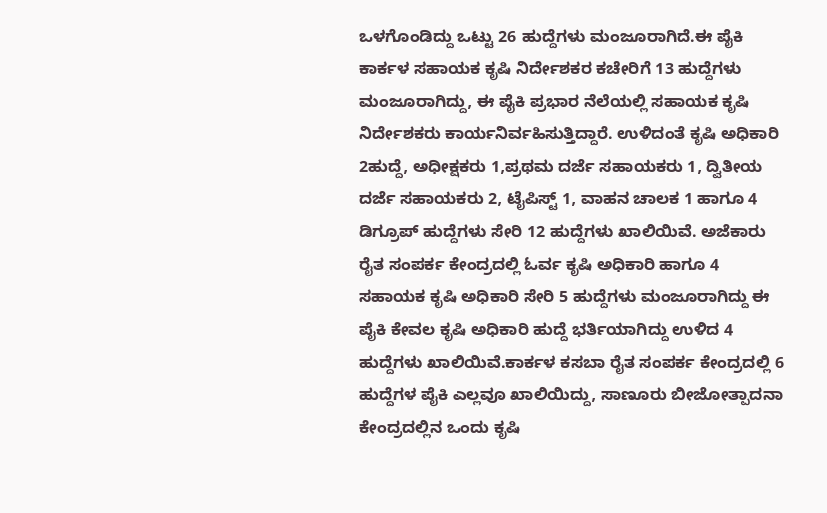ಒಳಗೊಂಡಿದ್ದು ಒಟ್ಟು 26 ಹುದ್ದೆಗಳು ಮಂಜೂರಾಗಿದೆ.ಈ ಪೈಕಿ ಕಾರ್ಕಳ ಸಹಾಯಕ ಕೃಷಿ ನಿರ್ದೇಶಕರ ಕಚೇರಿಗೆ 13 ಹುದ್ದೆಗಳು ಮಂಜೂರಾಗಿದ್ದು, ಈ ಪೈಕಿ ಪ್ರಭಾರ ನೆಲೆಯಲ್ಲಿ ಸಹಾಯಕ ಕೃಷಿ ನಿರ್ದೇಶಕರು ಕಾರ್ಯನಿರ್ವಹಿಸುತ್ತಿದ್ದಾರೆ. ಉಳಿದಂತೆ ಕೃಷಿ ಅಧಿಕಾರಿ 2ಹುದ್ದೆ, ಅಧೀಕ್ಷಕರು 1,ಪ್ರಥಮ ದರ್ಜೆ ಸಹಾಯಕರು 1, ದ್ವಿತೀಯ ದರ್ಜೆ ಸಹಾಯಕರು 2, ಟೈಪಿಸ್ಟ್ 1, ವಾಹನ ಚಾಲಕ 1 ಹಾಗೂ 4 ಡಿಗ್ರೂಪ್ ಹುದ್ದೆಗಳು ಸೇರಿ 12 ಹುದ್ದೆಗಳು ಖಾಲಿಯಿವೆ. ಅಜೆಕಾರು ರೈತ ಸಂಪರ್ಕ ಕೇಂದ್ರದಲ್ಲಿ ಓರ್ವ ಕೃಷಿ ಅಧಿಕಾರಿ ಹಾಗೂ 4 ಸಹಾಯಕ ಕೃಷಿ ಅಧಿಕಾರಿ ಸೇರಿ 5 ಹುದ್ದೆಗಳು ಮಂಜೂರಾಗಿದ್ದು ಈ ಪೈಕಿ ಕೇವಲ ಕೃಷಿ ಅಧಿಕಾರಿ ಹುದ್ದೆ ಭರ್ತಿಯಾಗಿದ್ದು ಉಳಿದ 4 ಹುದ್ದೆಗಳು ಖಾಲಿಯಿವೆ.ಕಾರ್ಕಳ ಕಸಬಾ ರೈತ ಸಂಪರ್ಕ ಕೇಂದ್ರದಲ್ಲಿ 6 ಹುದ್ದೆಗಳ ಪೈಕಿ ಎಲ್ಲವೂ ಖಾಲಿಯಿದ್ದು, ಸಾಣೂರು ಬೀಜೋತ್ಪಾದನಾ ಕೇಂದ್ರದಲ್ಲಿನ ಒಂದು ಕೃಷಿ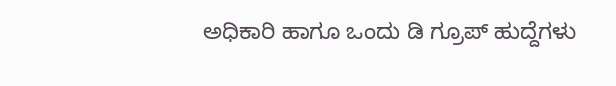ಅಧಿಕಾರಿ ಹಾಗೂ ಒಂದು ಡಿ ಗ್ರೂಪ್ ಹುದ್ದೆಗಳು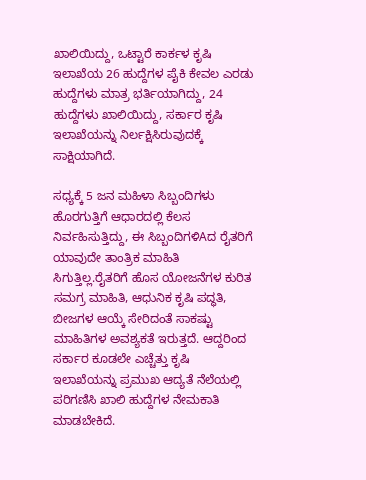ಖಾಲಿಯಿದ್ದು, ಒಟ್ಟಾರೆ ಕಾರ್ಕಳ ಕೃಷಿ ಇಲಾಖೆಯ 26 ಹುದ್ದೆಗಳ ಪೈಕಿ ಕೇವಲ ಎರಡು ಹುದ್ದೆಗಳು ಮಾತ್ರ ಭರ್ತಿಯಾಗಿದ್ದು, 24 ಹುದ್ದೆಗಳು ಖಾಲಿಯಿದ್ದು, ಸರ್ಕಾರ ಕೃಷಿ ಇಲಾಖೆಯನ್ನು ನಿರ್ಲಕ್ಷಿಸಿರುವುದಕ್ಕೆ ಸಾಕ್ಷಿಯಾಗಿದೆ.

ಸಧ್ಯಕ್ಕೆ 5 ಜನ ಮಹಿಳಾ ಸಿಬ್ಬಂದಿಗಳು ಹೊರಗುತ್ತಿಗೆ ಆಧಾರದಲ್ಲಿ ಕೆಲಸ ನಿರ್ವಹಿಸುತ್ತಿದ್ದು, ಈ ಸಿಬ್ಬಂದಿಗಳಿAದ ರೈತರಿಗೆ ಯಾವುದೇ ತಾಂತ್ರಿಕ ಮಾಹಿತಿ ಸಿಗುತ್ತಿಲ್ಲ.ರೈತರಿಗೆ ಹೊಸ ಯೋಜನೆಗಳ ಕುರಿತ ಸಮಗ್ರ ಮಾಹಿತಿ, ಆಧುನಿಕ ಕೃಷಿ ಪದ್ಧತಿ, ಬೀಜಗಳ ಆಯ್ಕೆ ಸೇರಿದಂತೆ ಸಾಕಷ್ಟು ಮಾಹಿತಿಗಳ ಅವಶ್ಯಕತೆ ಇರುತ್ತದೆ. ಆದ್ದರಿಂದ ಸರ್ಕಾರ ಕೂಡಲೇ ಎಚ್ಚೆತ್ತು ಕೃಷಿ ಇಲಾಖೆಯನ್ನು ಪ್ರಮುಖ ಆದ್ಯತೆ ನೆಲೆಯಲ್ಲಿ ಪರಿಗಣಿಸಿ ಖಾಲಿ ಹುದ್ದೆಗಳ ನೇಮಕಾತಿ ಮಾಡಬೇಕಿದೆ.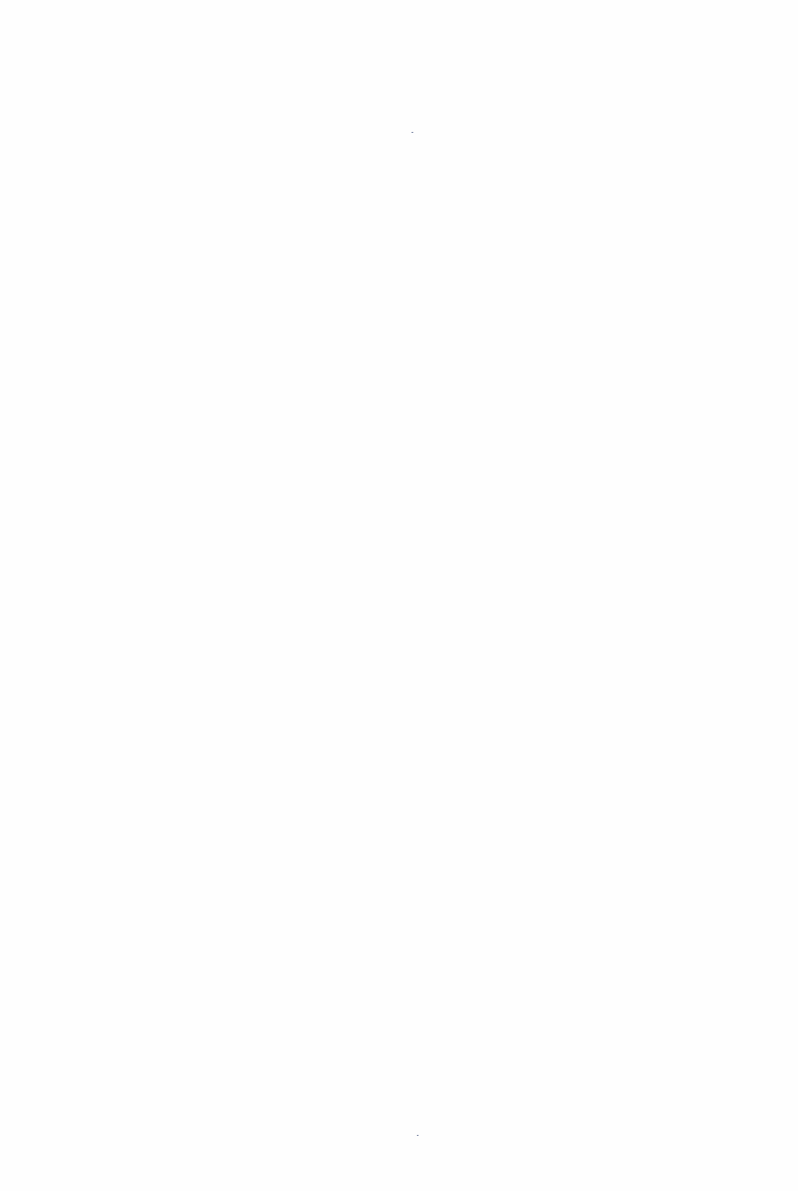.











































.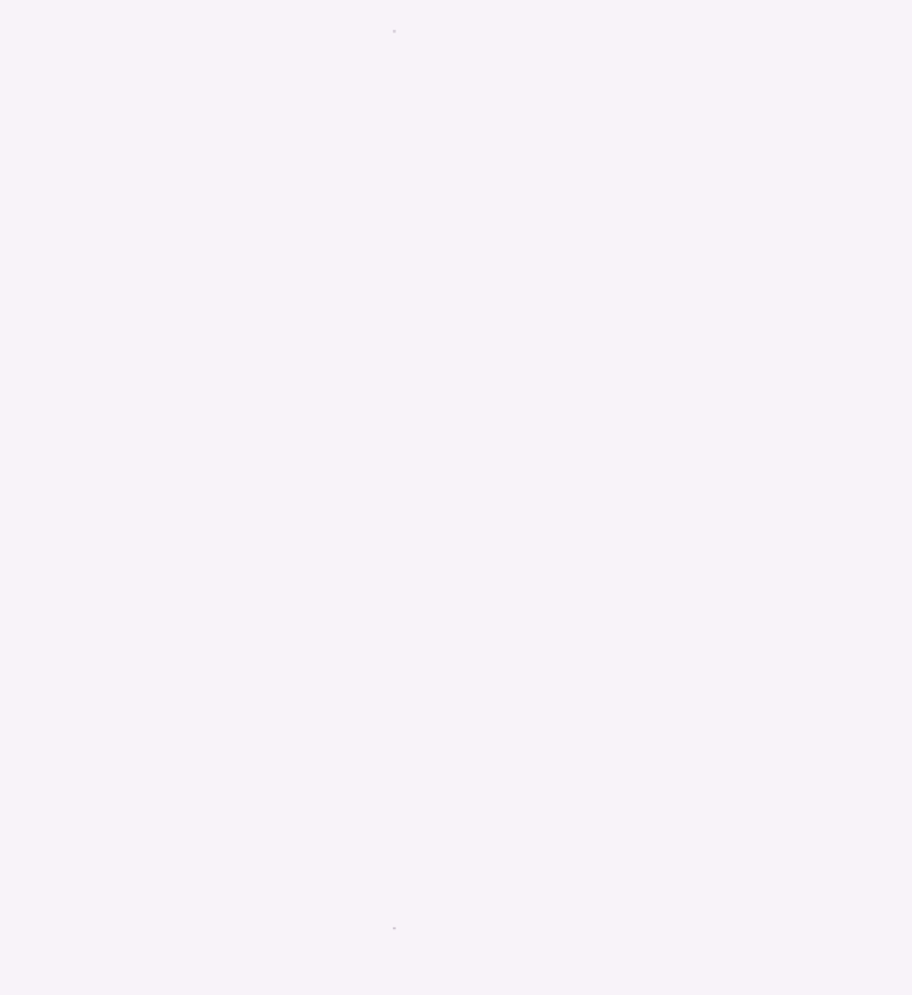.











































.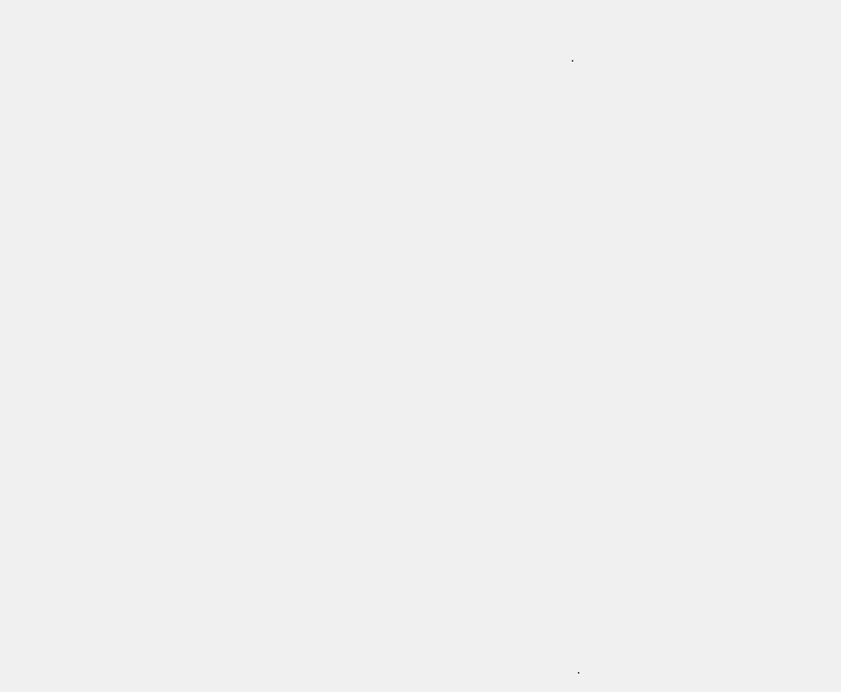.

































.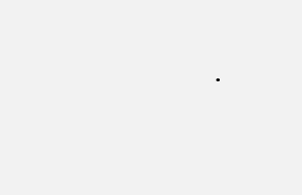.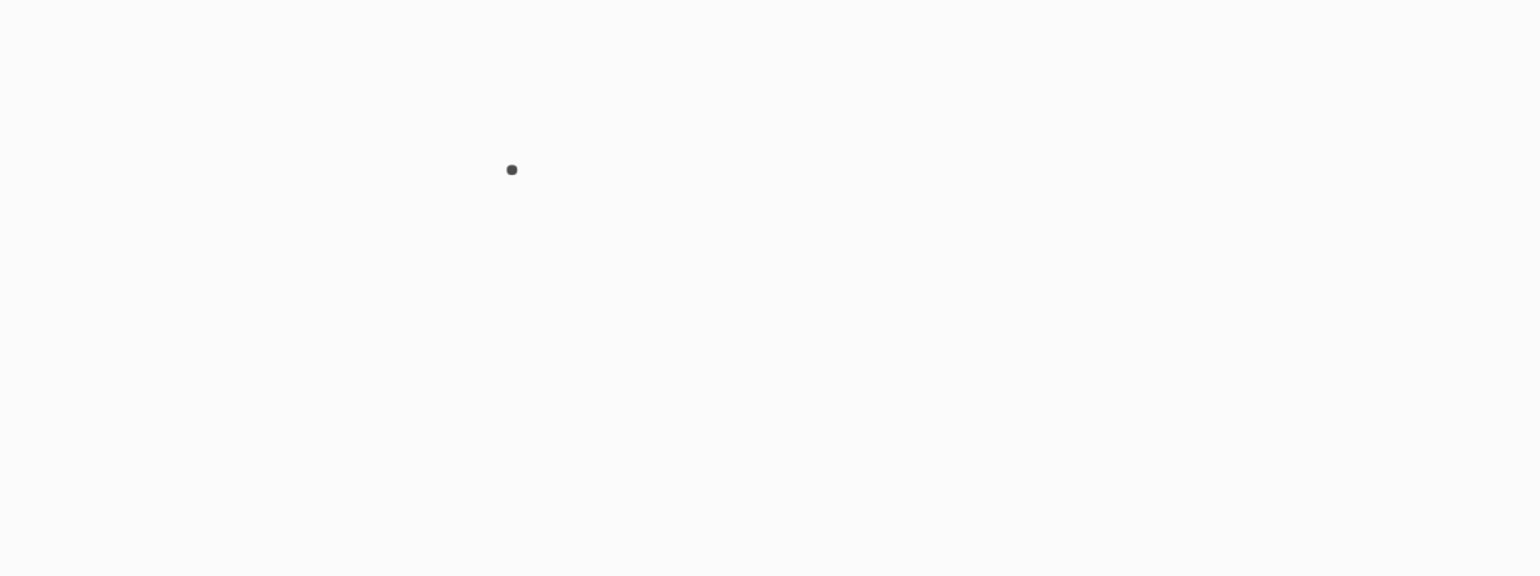.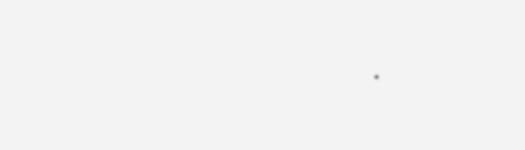.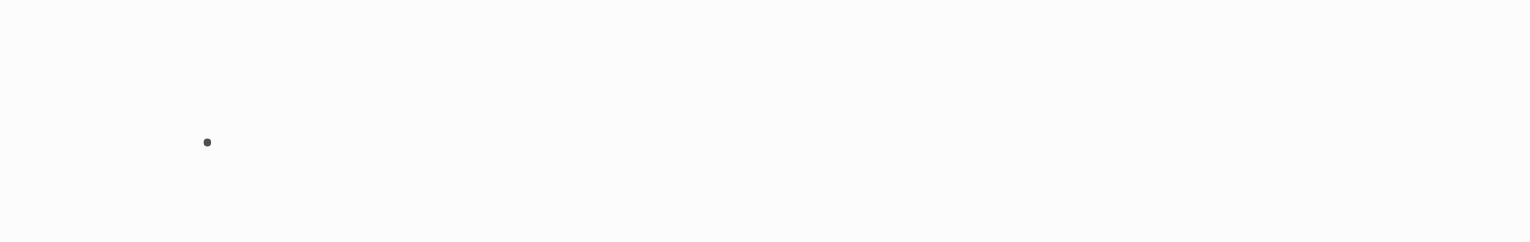.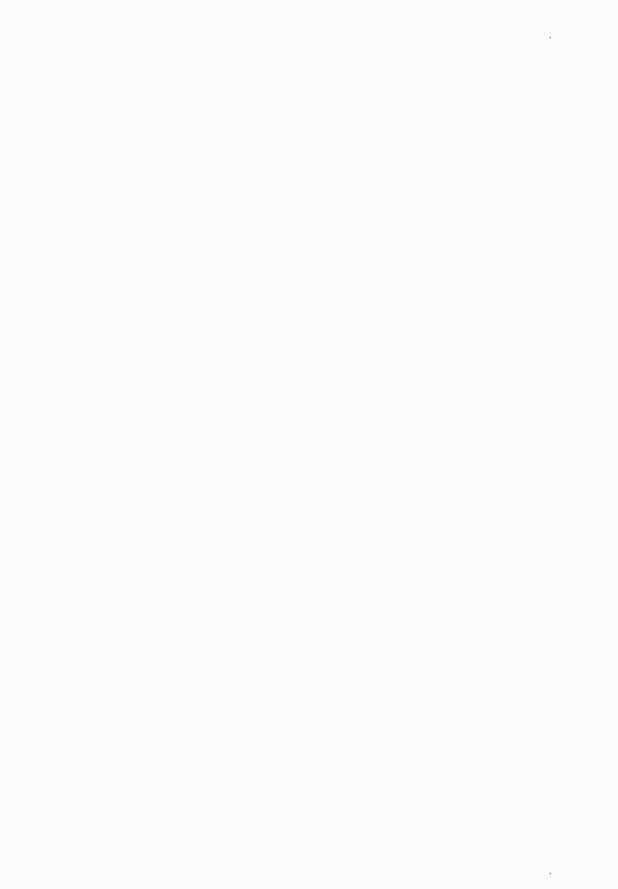.











































.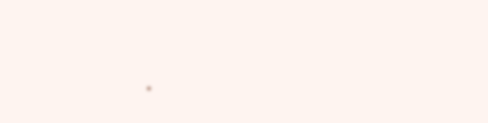.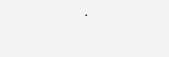.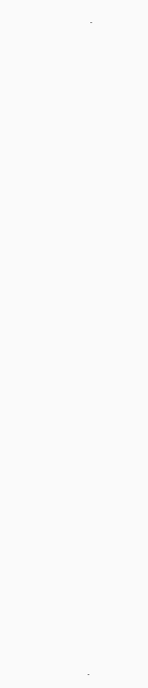.

































.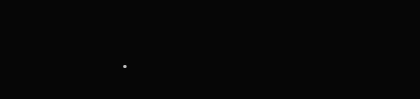.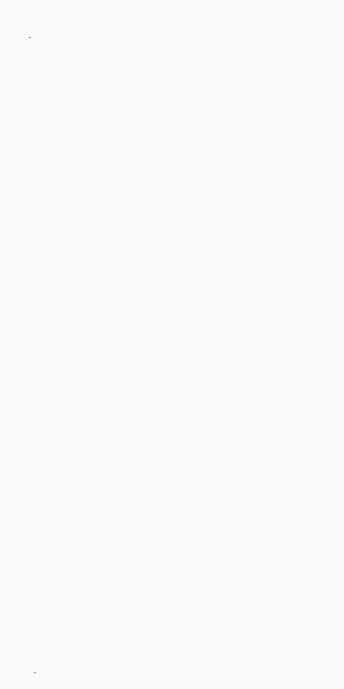.

































.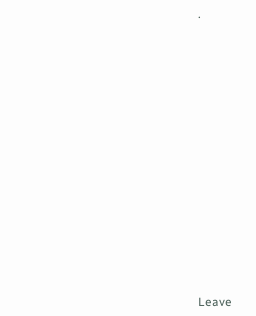.



















Leave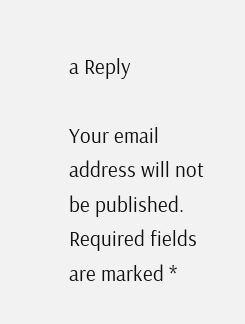a Reply

Your email address will not be published. Required fields are marked *